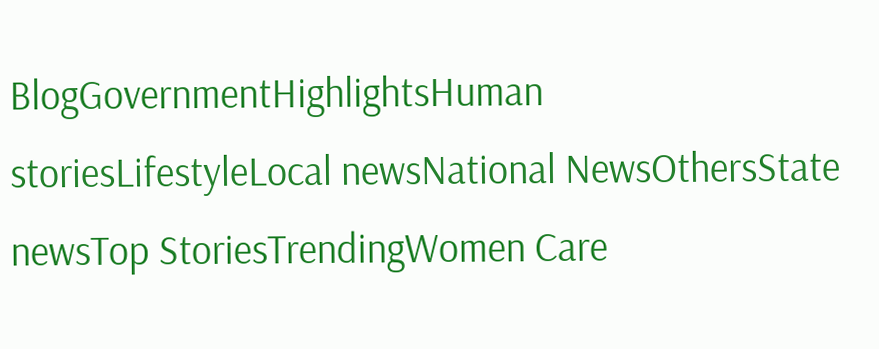BlogGovernmentHighlightsHuman storiesLifestyleLocal newsNational NewsOthersState newsTop StoriesTrendingWomen Care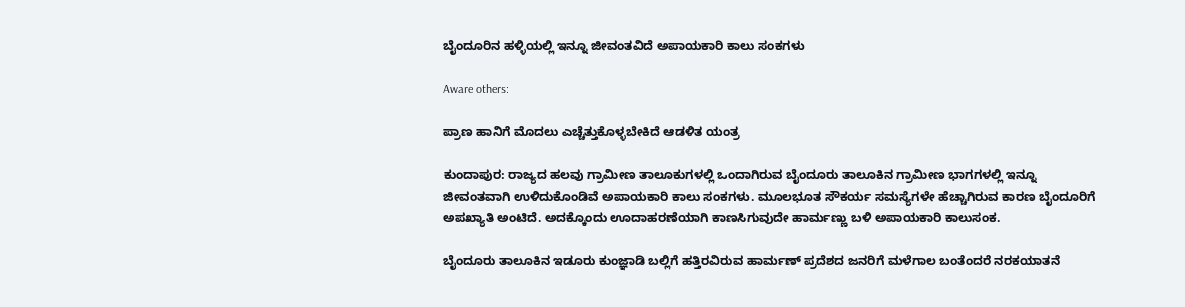ಬೈಂದೂರಿನ ಹಳ್ಳಿಯಲ್ಲಿ ಇನ್ನೂ ಜೀವಂತವಿದೆ ಅಪಾಯಕಾರಿ ಕಾಲು ಸಂಕಗಳು

Aware others:

ಪ್ರಾಣ ಹಾನಿಗೆ ಮೊದಲು ಎಚ್ಚೆತ್ತುಕೊಳ್ಳಬೇಕಿದೆ ಆಡಳಿತ ಯಂತ್ರ

ಕುಂದಾಪುರ: ರಾಜ್ಯದ ಹಲವು ಗ್ರಾಮೀಣ ತಾಲೂಕುಗಳಲ್ಲಿ ಒಂದಾಗಿರುವ ಬೈಂದೂರು ತಾಲೂಕಿನ ಗ್ರಾಮೀಣ ಭಾಗಗಳಲ್ಲಿ ಇನ್ನೂ ಜೀವಂತವಾಗಿ ಉಳಿದುಕೊಂಡಿವೆ ಅಪಾಯಕಾರಿ ಕಾಲು ಸಂಕಗಳು. ಮೂಲಭೂತ ಸೌಕರ್ಯ ಸಮಸ್ಯೆಗಳೇ ಹೆಚ್ಚಾಗಿರುವ ಕಾರಣ ಬೈಂದೂರಿಗೆ ಅಪಖ್ಯಾತಿ ಅಂಟಿದೆ. ಅದಕ್ಕೊಂದು ಊದಾಹರಣೆಯಾಗಿ ಕಾಣಸಿಗುವುದೇ ಹಾರ್ಮಣ್ಣು ಬಳಿ ಅಪಾಯಕಾರಿ ಕಾಲುಸಂಕ.

ಬೈಂದೂರು ತಾಲೂಕಿನ ಇಡೂರು ಕುಂಜ್ಞಾಡಿ ಬಲ್ಲಿಗೆ ಹತ್ತಿರವಿರುವ ಹಾರ್ಮಣ್ ಪ್ರದೆಶದ ಜನರಿಗೆ ಮಳೆಗಾಲ ಬಂತೆಂದರೆ ನರಕಯಾತನೆ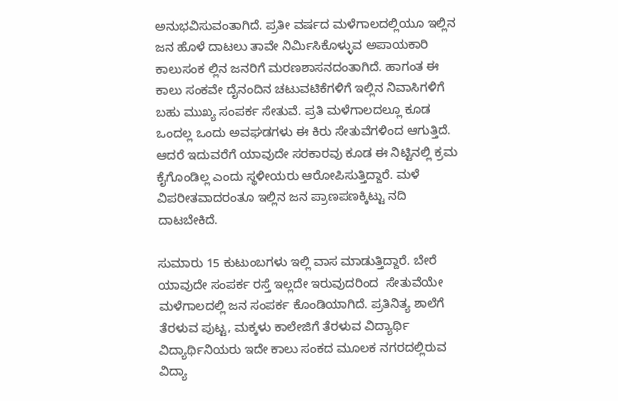ಅನುಭವಿಸುವಂತಾಗಿದೆ. ಪ್ರತೀ ವರ್ಷದ ಮಳೆಗಾಲದಲ್ಲಿಯೂ ಇಲ್ಲಿನ ಜನ ಹೊಳೆ ದಾಟಲು ತಾವೇ ನಿರ್ಮಿಸಿಕೊಳ್ಳುವ ಅಪಾಯಕಾರಿ ಕಾಲುಸಂಕ ಲ್ಲಿನ ಜನರಿಗೆ ಮರಣಶಾಸನದಂತಾಗಿದೆ. ಹಾಗಂತ ಈ ಕಾಲು ಸಂಕವೇ ದೈನಂದಿನ ಚಟುವಟಿಕೆಗಳಿಗೆ ಇಲ್ಲಿನ ನಿವಾಸಿಗಳಿಗೆ ಬಹು ಮುಖ್ಯ ಸಂಪರ್ಕ ಸೇತುವೆ. ಪ್ರತಿ ಮಳೆಗಾಲದಲ್ಲೂ ಕೂಡ ಒಂದಲ್ಲ ಒಂದು ಅವಘಡಗಳು ಈ ಕಿರು ಸೇತುವೆಗಳಿಂದ ಆಗುತ್ತಿದೆ. ಆದರೆ ಇದುವರೆಗೆ ಯಾವುದೇ ಸರಕಾರವು ಕೂಡ ಈ ನಿಟ್ಟಿನಲ್ಲಿ ಕ್ರಮ ಕೈಗೊಂಡಿಲ್ಲ ಎಂದು ಸ್ಥಳೀಯರು ಆರೋಪಿಸುತ್ತಿದ್ದಾರೆ. ಮಳೆ ವಿಪರೀತವಾದರಂತೂ ಇಲ್ಲಿನ ಜನ ಪ್ರಾಣಪಣಕ್ಕಿಟ್ಟು ನದಿ ದಾಟಬೇಕಿದೆ.

ಸುಮಾರು 15 ಕುಟುಂಬಗಳು ಇಲ್ಲಿ ವಾಸ ಮಾಡುತ್ತಿದ್ದಾರೆ. ಬೇರೆ ಯಾವುದೇ ಸಂಪರ್ಕ ರಸ್ತೆ ಇಲ್ಲದೇ ಇರುವುದರಿಂದ  ಸೇತುವೆಯೇ ಮಳೆಗಾಲದಲ್ಲಿ ಜನ ಸಂಪರ್ಕ ಕೊಂಡಿಯಾಗಿದೆ. ಪ್ರತಿನಿತ್ಯ ಶಾಲೆಗೆ ತೆರಳುವ ಪುಟ್ಟ, ಮಕ್ಕಳು ಕಾಲೇಜಿಗೆ ತೆರಳುವ ವಿದ್ಯಾರ್ಥಿ ವಿದ್ಯಾರ್ಥಿನಿಯರು ಇದೇ ಕಾಲು ಸಂಕದ ಮೂಲಕ ನಗರದಲ್ಲಿರುವ ವಿದ್ಯಾ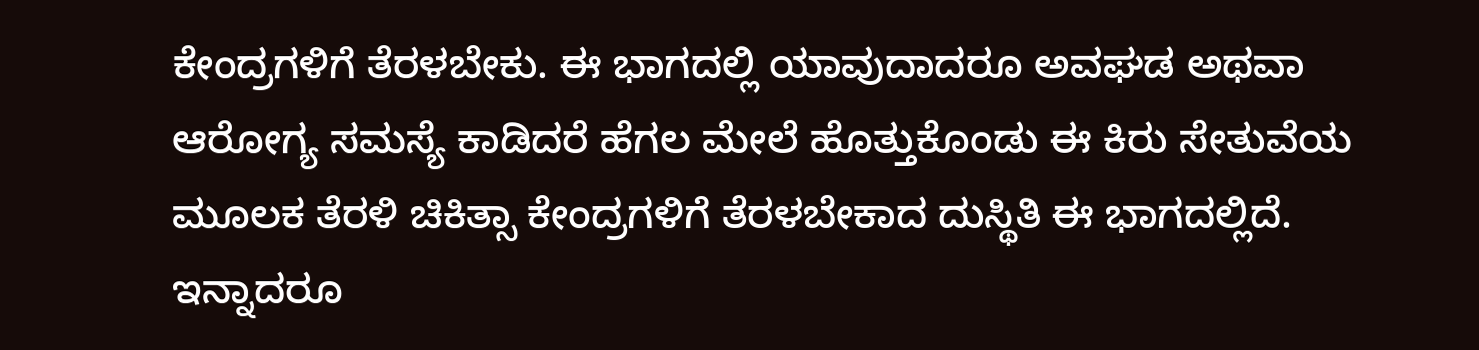ಕೇಂದ್ರಗಳಿಗೆ ತೆರಳಬೇಕು. ಈ ಭಾಗದಲ್ಲಿ ಯಾವುದಾದರೂ ಅವಘಡ ಅಥವಾ ಆರೋಗ್ಯ ಸಮಸ್ಯೆ ಕಾಡಿದರೆ ಹೆಗಲ ಮೇಲೆ ಹೊತ್ತುಕೊಂಡು ಈ ಕಿರು ಸೇತುವೆಯ ಮೂಲಕ ತೆರಳಿ ಚಿಕಿತ್ಸಾ ಕೇಂದ್ರಗಳಿಗೆ ತೆರಳಬೇಕಾದ ದುಸ್ಥಿತಿ ಈ ಭಾಗದಲ್ಲಿದೆ. ಇನ್ನಾದರೂ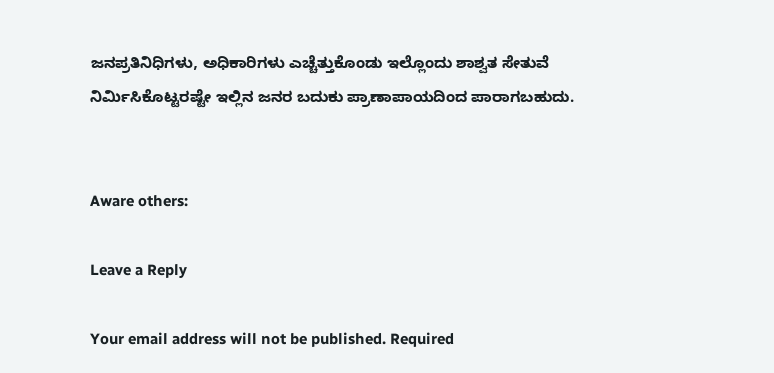ಜನಪ್ರತಿನಿಧಿಗಳು, ಅಧಿಕಾರಿಗಳು ಎಚ್ಚೆತ್ತುಕೊಂಡು ಇಲ್ಲೊಂದು ಶಾಶ್ವತ ಸೇತುವೆ ನಿರ್ಮಿಸಿಕೊಟ್ಟರಷ್ಟೇ ಇಲ್ಲಿನ ಜನರ ಬದುಕು ಪ್ರಾಣಾಪಾಯದಿಂದ ಪಾರಾಗಬಹುದು.


Aware others:

Leave a Reply

Your email address will not be published. Required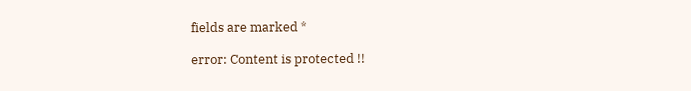fields are marked *

error: Content is protected !!